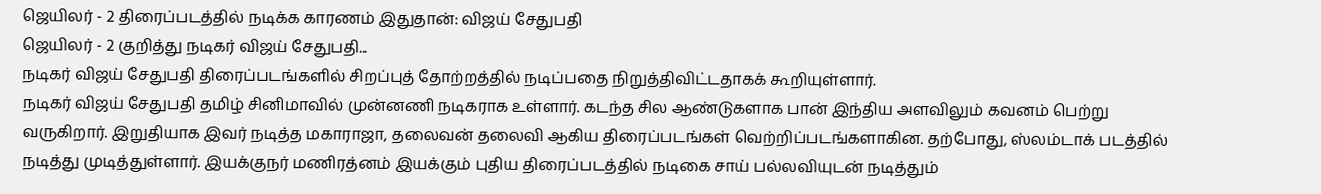ஜெயிலர் - 2 திரைப்படத்தில் நடிக்க காரணம் இதுதான்: விஜய் சேதுபதி
ஜெயிலர் - 2 குறித்து நடிகர் விஜய் சேதுபதி...
நடிகர் விஜய் சேதுபதி திரைப்படங்களில் சிறப்புத் தோற்றத்தில் நடிப்பதை நிறுத்திவிட்டதாகக் கூறியுள்ளார்.
நடிகர் விஜய் சேதுபதி தமிழ் சினிமாவில் முன்னணி நடிகராக உள்ளார். கடந்த சில ஆண்டுகளாக பான் இந்திய அளவிலும் கவனம் பெற்று வருகிறார். இறுதியாக இவர் நடித்த மகாராஜா, தலைவன் தலைவி ஆகிய திரைப்படங்கள் வெற்றிப்படங்களாகின. தற்போது, ஸ்லம்டாக் படத்தில் நடித்து முடித்துள்ளார். இயக்குநர் மணிரத்னம் இயக்கும் புதிய திரைப்படத்தில் நடிகை சாய் பல்லவியுடன் நடித்தும்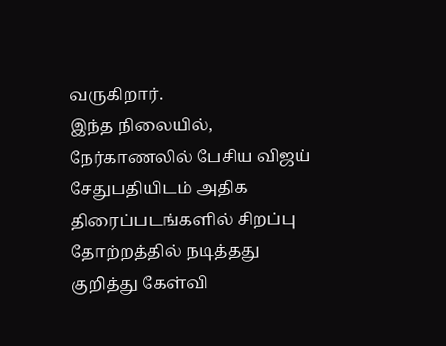வருகிறார்.
இந்த நிலையில், நேர்காணலில் பேசிய விஜய் சேதுபதியிடம் அதிக திரைப்படங்களில் சிறப்பு தோற்றத்தில் நடித்தது குறித்து கேள்வி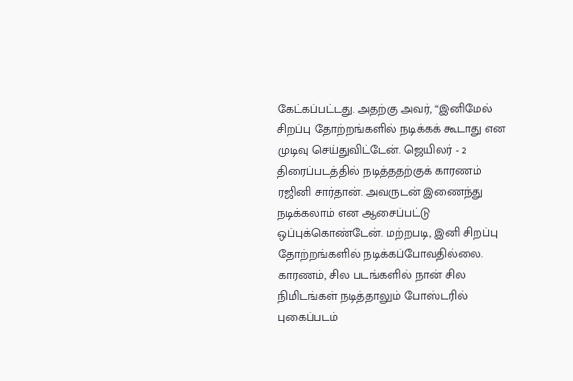கேட்கப்பட்டது. அதற்கு அவர், “இனிமேல் சிறப்பு தோற்றங்களில் நடிக்கக் கூடாது என முடிவு செய்துவிட்டேன். ஜெயிலர் - 2 திரைப்படத்தில் நடித்ததற்குக் காரணம் ரஜினி சார்தான். அவருடன் இணைந்து நடிக்கலாம் என ஆசைப்பட்டு ஒப்புக்கொண்டேன். மற்றபடி, இனி சிறப்பு தோற்றங்களில் நடிக்கப்போவதில்லை. காரணம், சில படங்களில் நான் சில நிமிடங்கள் நடித்தாலும் போஸ்டரில் புகைப்படம்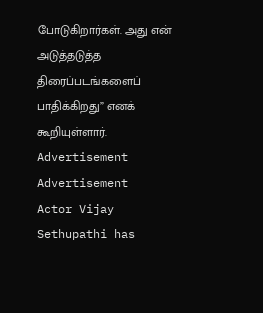போடுகிறார்கள். அது என் அடுத்தடுத்த திரைப்படங்களைப் பாதிக்கிறது” எனக் கூறியுள்ளார்.
Advertisement
Advertisement
Actor Vijay Sethupathi has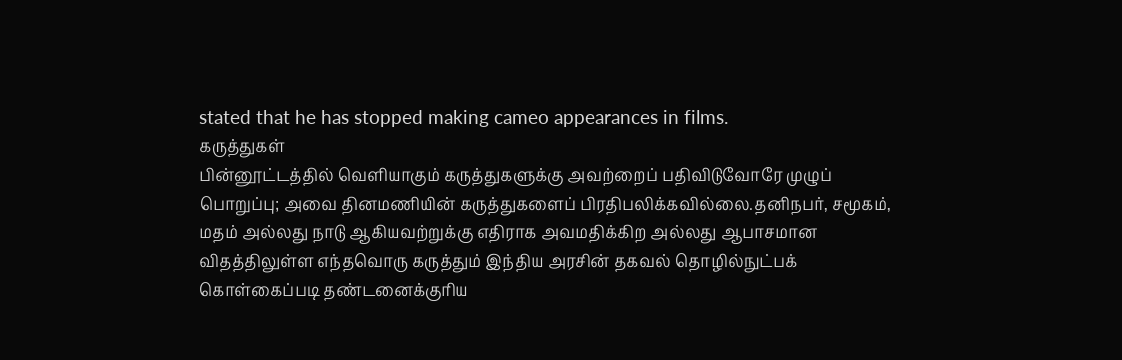stated that he has stopped making cameo appearances in films.
கருத்துகள்
பின்னூட்டத்தில் வெளியாகும் கருத்துகளுக்கு அவற்றைப் பதிவிடுவோரே முழுப் பொறுப்பு; அவை தினமணியின் கருத்துகளைப் பிரதிபலிக்கவில்லை.தனிநபர், சமூகம், மதம் அல்லது நாடு ஆகியவற்றுக்கு எதிராக அவமதிக்கிற அல்லது ஆபாசமான விதத்திலுள்ள எந்தவொரு கருத்தும் இந்திய அரசின் தகவல் தொழில்நுட்பக் கொள்கைப்படி தண்டனைக்குரிய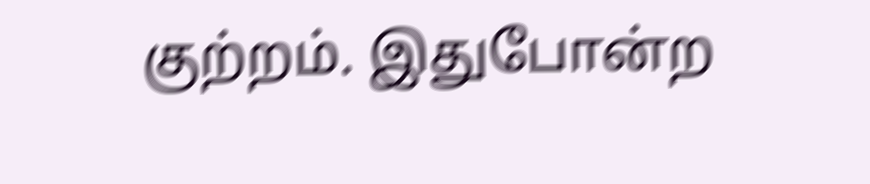குற்றம். இதுபோன்ற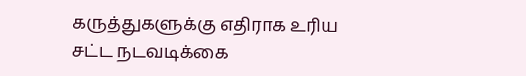கருத்துகளுக்கு எதிராக உரிய சட்ட நடவடிக்கை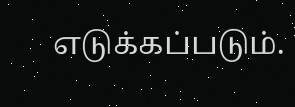எடுக்கப்படும்.